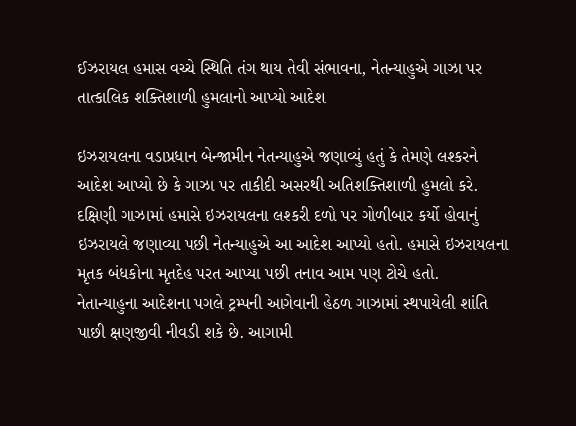ઈઝરાયલ હમાસ વચ્ચે સ્થિતિ તંગ થાય તેવી સંભાવના, નેતન્યાહુએ ગાઝા પર તાત્કાલિક શક્તિશાળી હુમલાનો આપ્યો આદેશ

ઇઝરાયલના વડાપ્રધાન બેન્જામીન નેતન્યાહુએ જણાવ્યું હતું કે તેમણે લશ્કરને આદેશ આપ્યો છે કે ગાઝા પર તાકીદી અસરથી અતિશક્તિશાળી હુમલો કરે. દક્ષિણી ગાઝામાં હમાસે ઇઝરાયલના લશ્કરી દળો પર ગોળીબાર કર્યો હોવાનું ઇઝરાયલે જણાવ્યા પછી નેતન્યાહુએ આ આદેશ આપ્યો હતો. હમાસે ઇઝરાયલના મૃતક બંધકોના મૃતદેહ પરત આપ્યા પછી તનાવ આમ પણ ટોચે હતો.
નેતાન્યાહુના આદેશના પગલે ટ્રમ્પની આગેવાની હેઠળ ગાઝામાં સ્થપાયેલી શાંતિ પાછી ક્ષણજીવી નીવડી શકે છે. આગામી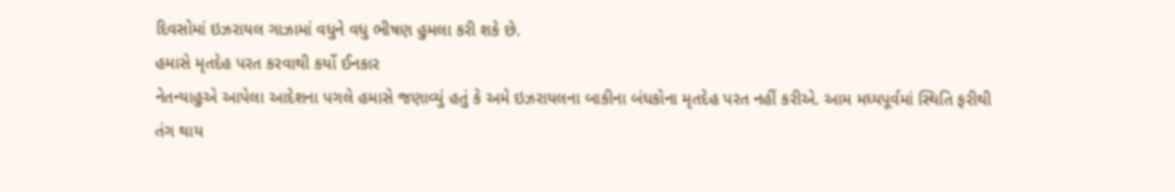દિવસોમાં ઇઝરાયલ ગાઝામાં વધુને વધુ ભીષણ હુમલા કરી શકે છે.
હમાસે મૃતદેહ પરત કરવાથી કર્યો ઈનકાર
નેતન્યાહુએ આપેલા આદેશના પગલે હમાસે જણાવ્યું હતું કે અમે ઇઝરાયલના બાકીના બંધકોના મૃતદેહ પરત નહીં કરીએ. આમ મધ્યપૂર્વમાં સ્થિતિ ફરીથી તંગ થાય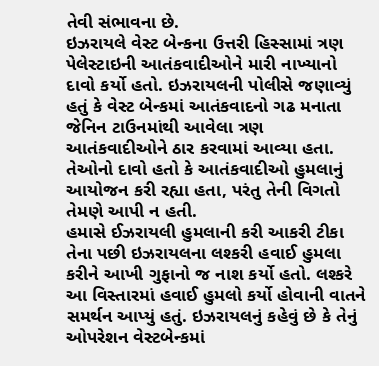તેવી સંભાવના છે.
ઇઝરાયલે વેસ્ટ બેન્કના ઉત્તરી હિસ્સામાં ત્રણ પેલેસ્ટાઇની આતંકવાદીઓને મારી નાખ્યાનો દાવો કર્યો હતો. ઇઝરાયલની પોલીસે જણાવ્યું હતું કે વેસ્ટ બેન્કમાં આતંકવાદનો ગઢ મનાતા જેનિન ટાઉનમાંથી આવેલા ત્રણ આતંકવાદીઓને ઠાર કરવામાં આવ્યા હતા. તેઓનો દાવો હતો કે આતંકવાદીઓ હુમલાનું આયોજન કરી રહ્યા હતા, પરંતુ તેની વિગતો તેમણે આપી ન હતી.
હમાસે ઈઝરાયલી હુમલાની કરી આકરી ટીકા
તેના પછી ઇઝરાયલના લશ્કરી હવાઈ હુમલા કરીને આખી ગુફાનો જ નાશ કર્યો હતો. લશ્કરે આ વિસ્તારમાં હવાઈ હુમલો કર્યો હોવાની વાતને સમર્થન આપ્યું હતું. ઇઝરાયલનું કહેવું છે કે તેનું ઓપરેશન વેસ્ટબેન્કમાં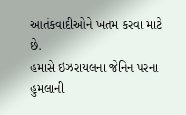આતંકવાદીઓને ખતમ કરવા માટે છે.
હમાસે ઇઝરાયલના જેનિન પરના હુમલાની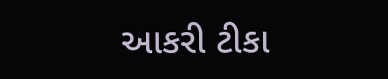આકરી ટીકા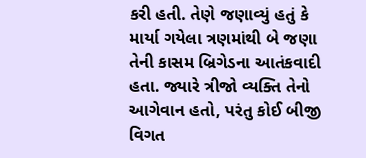કરી હતી. તેણે જણાવ્યું હતું કે માર્યા ગયેલા ત્રણમાંથી બે જણા તેની કાસમ બ્રિગેડના આતંકવાદી હતા. જ્યારે ત્રીજો વ્યક્તિ તેનો આગેવાન હતો, પરંતુ કોઈ બીજી વિગત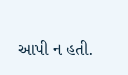આપી ન હતી.